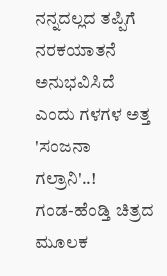ನನ್ನದಲ್ಲದ ತಪ್ಪಿಗೆ ನರಕಯಾತನೆ ಅನುಭವಿಸಿದೆ ಎಂದು ಗಳಗಳ ಅತ್ತ 'ಸಂಜನಾ ಗಲ್ರಾನಿ'..!
ಗಂಡ-ಹೆಂಡ್ತಿ ಚಿತ್ರದ ಮೂಲಕ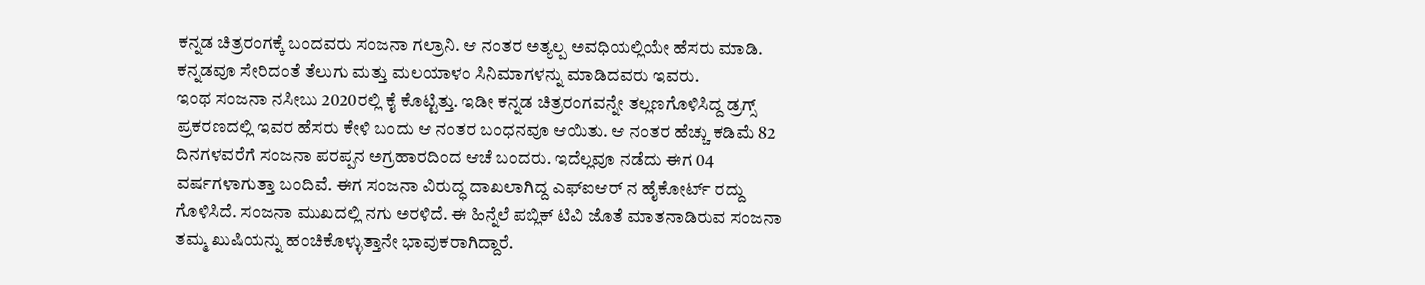ಕನ್ನಡ ಚಿತ್ರರಂಗಕ್ಕೆ ಬಂದವರು ಸಂಜನಾ ಗಲ್ರಾನಿ. ಆ ನಂತರ ಅತ್ಯಲ್ಪ ಅವಧಿಯಲ್ಲಿಯೇ ಹೆಸರು ಮಾಡಿ. ಕನ್ನಡವೂ ಸೇರಿದಂತೆ ತೆಲುಗು ಮತ್ತು ಮಲಯಾಳಂ ಸಿನಿಮಾಗಳನ್ನು ಮಾಡಿದವರು ಇವರು.
ಇಂಥ ಸಂಜನಾ ನಸೀಬು 2020ರಲ್ಲಿ ಕೈ ಕೊಟ್ಟಿತ್ತು. ಇಡೀ ಕನ್ನಡ ಚಿತ್ರರಂಗವನ್ನೇ ತಲ್ಲಣಗೊಳಿಸಿದ್ದ ಡ್ರಗ್ಸ್ ಪ್ರಕರಣದಲ್ಲಿ ಇವರ ಹೆಸರು ಕೇಳಿ ಬಂದು ಆ ನಂತರ ಬಂಧನವೂ ಆಯಿತು. ಆ ನಂತರ ಹೆಚ್ಚು ಕಡಿಮೆ 82 ದಿನಗಳವರೆಗೆ ಸಂಜನಾ ಪರಪ್ಪನ ಅಗ್ರಹಾರದಿಂದ ಆಚೆ ಬಂದರು. ಇದೆಲ್ಲವೂ ನಡೆದು ಈಗ 04 ವರ್ಷಗಳಾಗುತ್ತಾ ಬಂದಿವೆ. ಈಗ ಸಂಜನಾ ವಿರುದ್ಧ ದಾಖಲಾಗಿದ್ದ ಎಫ್ಐಆರ್ ನ ಹೈಕೋರ್ಟ್ ರದ್ದು ಗೊಳಿಸಿದೆ. ಸಂಜನಾ ಮುಖದಲ್ಲಿ ನಗು ಅರಳಿದೆ. ಈ ಹಿನ್ನೆಲೆ ಪಬ್ಲಿಕ್ ಟಿವಿ ಜೊತೆ ಮಾತನಾಡಿರುವ ಸಂಜನಾ ತಮ್ಮ ಖುಷಿಯನ್ನು ಹಂಚಿಕೊಳ್ಳುತ್ತಾನೇ ಭಾವುಕರಾಗಿದ್ದಾರೆ.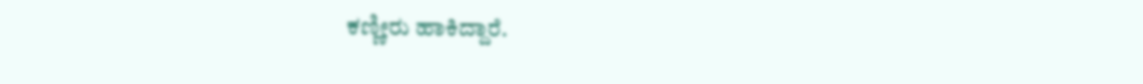ಕಣ್ಣೀರು ಹಾಕಿದ್ದಾರೆ.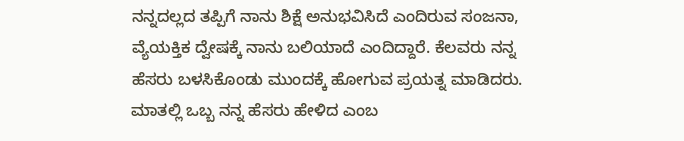ನನ್ನದಲ್ಲದ ತಪ್ಪಿಗೆ ನಾನು ಶಿಕ್ಷೆ ಅನುಭವಿಸಿದೆ ಎಂದಿರುವ ಸಂಜನಾ, ವ್ಯೆಯಕ್ತಿಕ ದ್ವೇಷಕ್ಕೆ ನಾನು ಬಲಿಯಾದೆ ಎಂದಿದ್ದಾರೆ. ಕೆಲವರು ನನ್ನ ಹೆಸರು ಬಳಸಿಕೊಂಡು ಮುಂದಕ್ಕೆ ಹೋಗುವ ಪ್ರಯತ್ನ ಮಾಡಿದರು. ಮಾತಲ್ಲಿ ಒಬ್ಬ ನನ್ನ ಹೆಸರು ಹೇಳಿದ ಎಂಬ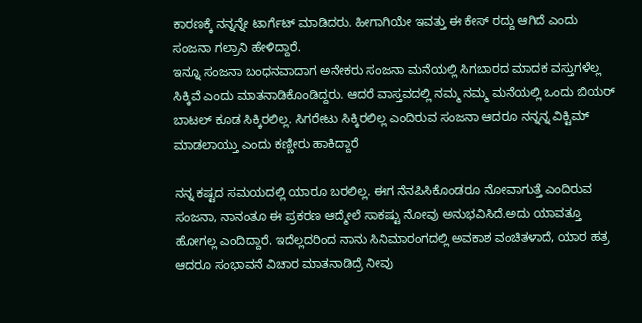ಕಾರಣಕ್ಕೆ ನನ್ನನ್ನೇ ಟಾರ್ಗೆಟ್ ಮಾಡಿದರು. ಹೀಗಾಗಿಯೇ ಇವತ್ತು ಈ ಕೇಸ್ ರದ್ದು ಆಗಿದೆ ಎಂದು ಸಂಜನಾ ಗಲ್ರಾನಿ ಹೇಳಿದ್ದಾರೆ.
ಇನ್ನೂ ಸಂಜನಾ ಬಂಧನವಾದಾಗ ಅನೇಕರು ಸಂಜನಾ ಮನೆಯಲ್ಲಿ ಸಿಗಬಾರದ ಮಾದಕ ವಸ್ತುಗಳೆಲ್ಲ ಸಿಕ್ಕಿವೆ ಎಂದು ಮಾತನಾಡಿಕೊಂಡಿದ್ದರು. ಆದರೆ ವಾಸ್ತವದಲ್ಲಿ ನಮ್ಮ ನಮ್ಮ ಮನೆಯಲ್ಲಿ ಒಂದು ಬಿಯರ್ ಬಾಟಲ್ ಕೂಡ ಸಿಕ್ಕಿರಲಿಲ್ಲ. ಸಿಗರೇಟು ಸಿಕ್ಕಿರಲಿಲ್ಲ ಎಂದಿರುವ ಸಂಜನಾ ಆದರೂ ನನ್ನನ್ನ ವಿಕ್ಟಿಮ್ ಮಾಡಲಾಯ್ತು ಎಂದು ಕಣ್ಣೀರು ಹಾಕಿದ್ದಾರೆ

ನನ್ನ ಕಷ್ಟದ ಸಮಯದಲ್ಲಿ ಯಾರೂ ಬರಲಿಲ್ಲ. ಈಗ ನೆನಪಿಸಿಕೊಂಡರೂ ನೋವಾಗುತ್ತೆ ಎಂದಿರುವ ಸಂಜನಾ, ನಾನಂತೂ ಈ ಪ್ರಕರಣ ಆದ್ಮೇಲೆ ಸಾಕಷ್ಟು ನೋವು ಅನುಭವಿಸಿದೆ.ಅದು ಯಾವತ್ತೂ ಹೋಗಲ್ಲ ಎಂದಿದ್ದಾರೆ. ಇದೆಲ್ಲದರಿಂದ ನಾನು ಸಿನಿಮಾರಂಗದಲ್ಲಿ ಅವಕಾಶ ವಂಚಿತಳಾದೆ, ಯಾರ ಹತ್ರ ಆದರೂ ಸಂಭಾವನೆ ವಿಚಾರ ಮಾತನಾಡಿದ್ರೆ ನೀವು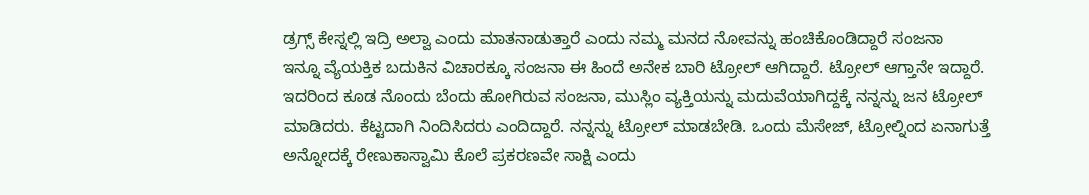ಡ್ರಗ್ಸ್ ಕೇಸ್ನಲ್ಲಿ ಇದ್ರಿ ಅಲ್ವಾ ಎಂದು ಮಾತನಾಡುತ್ತಾರೆ ಎಂದು ನಮ್ಮ ಮನದ ನೋವನ್ನು ಹಂಚಿಕೊಂಡಿದ್ದಾರೆ ಸಂಜನಾ
ಇನ್ನೂ ವ್ಯೆಯಕ್ತಿಕ ಬದುಕಿನ ವಿಚಾರಕ್ಕೂ ಸಂಜನಾ ಈ ಹಿಂದೆ ಅನೇಕ ಬಾರಿ ಟ್ರೋಲ್ ಆಗಿದ್ದಾರೆ. ಟ್ರೋಲ್ ಆಗ್ತಾನೇ ಇದ್ದಾರೆ. ಇದರಿಂದ ಕೂಡ ನೊಂದು ಬೆಂದು ಹೋಗಿರುವ ಸಂಜನಾ, ಮುಸ್ಲಿಂ ವ್ಯಕ್ತಿಯನ್ನು ಮದುವೆಯಾಗಿದ್ದಕ್ಕೆ ನನ್ನನ್ನು ಜನ ಟ್ರೋಲ್ ಮಾಡಿದರು. ಕೆಟ್ಟದಾಗಿ ನಿಂದಿಸಿದರು ಎಂದಿದ್ದಾರೆ. ನನ್ನನ್ನು ಟ್ರೋಲ್ ಮಾಡಬೇಡಿ. ಒಂದು ಮೆಸೇಜ್, ಟ್ರೋಲ್ನಿಂದ ಏನಾಗುತ್ತೆ ಅನ್ನೋದಕ್ಕೆ ರೇಣುಕಾಸ್ವಾಮಿ ಕೊಲೆ ಪ್ರಕರಣವೇ ಸಾಕ್ಷಿ ಎಂದು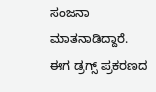ಸಂಜನಾ ಮಾತನಾಡಿದ್ದಾರೆ. ಈಗ ಡ್ರಗ್ಸ್ ಪ್ರಕರಣದ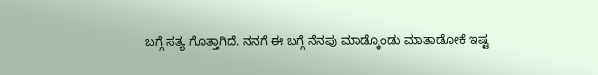ಬಗ್ಗೆ ಸತ್ಯ ಗೊತ್ತಾಗಿದೆ. ನನಗೆ ಈ ಬಗ್ಗೆ ನೆನಪು ಮಾಡ್ಕೊಂಡು ಮಾತಾಡೋಕೆ ಇಷ್ಟ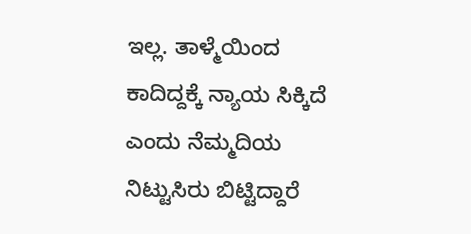ಇಲ್ಲ. ತಾಳ್ಮೆಯಿಂದ ಕಾದಿದ್ದಕ್ಕೆ ನ್ಯಾಯ ಸಿಕ್ಕಿದೆ ಎಂದು ನೆಮ್ಮದಿಯ ನಿಟ್ಟುಸಿರು ಬಿಟ್ಟಿದ್ದಾರೆ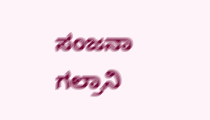ಸಂಜನಾ ಗಲ್ರಾನಿ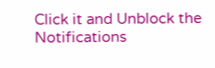Click it and Unblock the Notifications